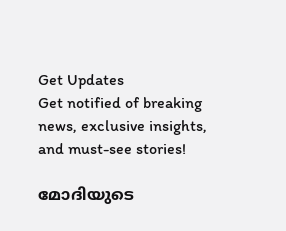Get Updates
Get notified of breaking news, exclusive insights, and must-see stories!

മോദിയുടെ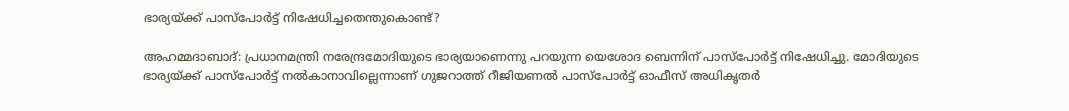ഭാര്യയ്ക്ക് പാസ്‌പോര്‍ട്ട് നിഷേധിച്ചതെന്തുകൊണ്ട്?

അഹമ്മദാബാദ്: പ്രധാനമന്ത്രി നരേന്ദ്രമോദിയുടെ ഭാര്യയാണെന്നു പറയുന്ന യെശോദ ബെന്നിന് പാസ്‌പോര്‍ട്ട് നിഷേധിച്ചു. മോദിയുടെ ഭാര്യയ്ക്ക് പാസ്‌പോര്‍ട്ട് നല്‍കാനാവില്ലെന്നാണ് ഗുജറാത്ത് റീജിയണല്‍ പാസ്‌പോര്‍ട്ട് ഓഫീസ് അധികൃതര്‍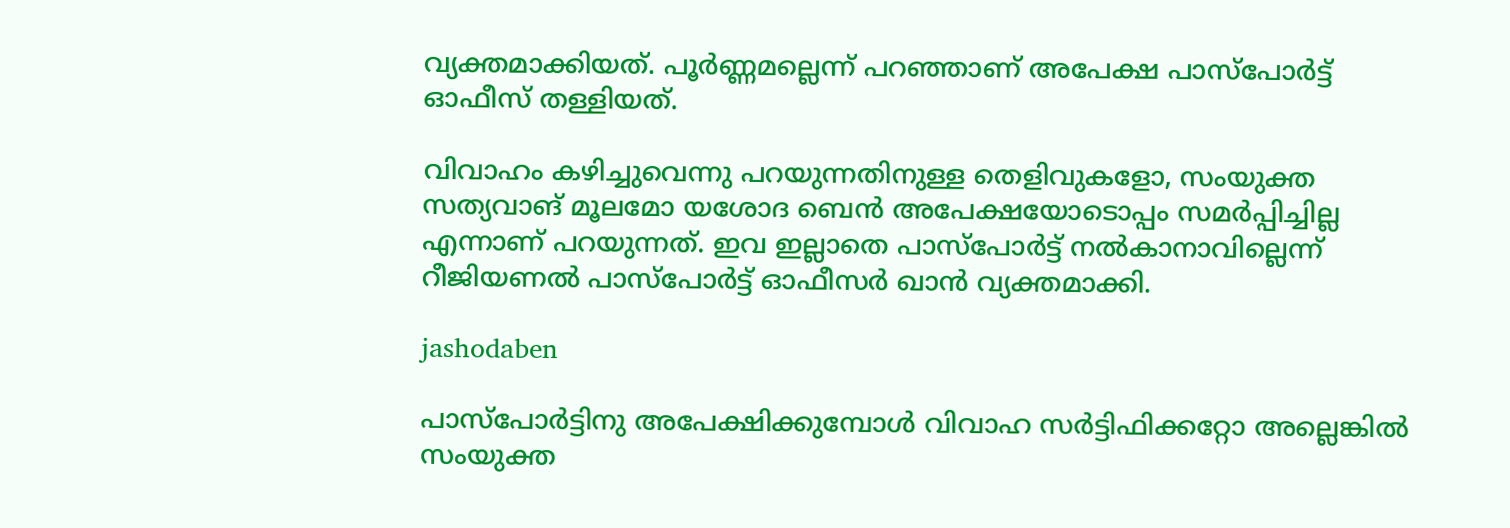വ്യക്തമാക്കിയത്. പൂര്‍ണ്ണമല്ലെന്ന് പറഞ്ഞാണ് അപേക്ഷ പാസ്‌പോര്‍ട്ട് ഓഫീസ് തള്ളിയത്.

വിവാഹം കഴിച്ചുവെന്നു പറയുന്നതിനുള്ള തെളിവുകളോ, സംയുക്ത സത്യവാങ് മൂലമോ യശോദ ബെന്‍ അപേക്ഷയോടൊപ്പം സമര്‍പ്പിച്ചില്ല എന്നാണ് പറയുന്നത്. ഇവ ഇല്ലാതെ പാസ്‌പോര്‍ട്ട് നല്‍കാനാവില്ലെന്ന് റീജിയണല്‍ പാസ്‌പോര്‍ട്ട് ഓഫീസര്‍ ഖാന്‍ വ്യക്തമാക്കി.

jashodaben

പാസ്‌പോര്‍ട്ടിനു അപേക്ഷിക്കുമ്പോള്‍ വിവാഹ സര്‍ട്ടിഫിക്കറ്റോ അല്ലെങ്കില്‍ സംയുക്ത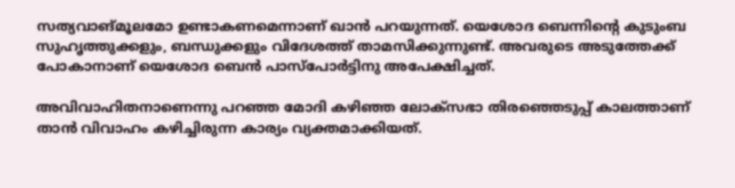സത്യവാങ്മൂലമോ ഉണ്ടാകണമെന്നാണ് ഖാന്‍ പറയുന്നത്. യെശോദ ബെന്നിന്റെ കുടുംബ സുഹൃത്തുക്കളും, ബന്ധുക്കളും വിദേശത്ത് താമസിക്കുന്നുണ്ട്. അവരുടെ അടുത്തേക്ക് പോകാനാണ് യെശോദ ബെന്‍ പാസ്‌പോര്‍ട്ടിനു അപേക്ഷിച്ചത്.

അവിവാഹിതനാണെന്നു പറഞ്ഞ മോദി കഴിഞ്ഞ ലോക്‌സഭാ തിരഞ്ഞെടുപ്പ് കാലത്താണ് താന്‍ വിവാഹം കഴിച്ചിരുന്ന കാര്യം വ്യക്തമാക്കിയത്.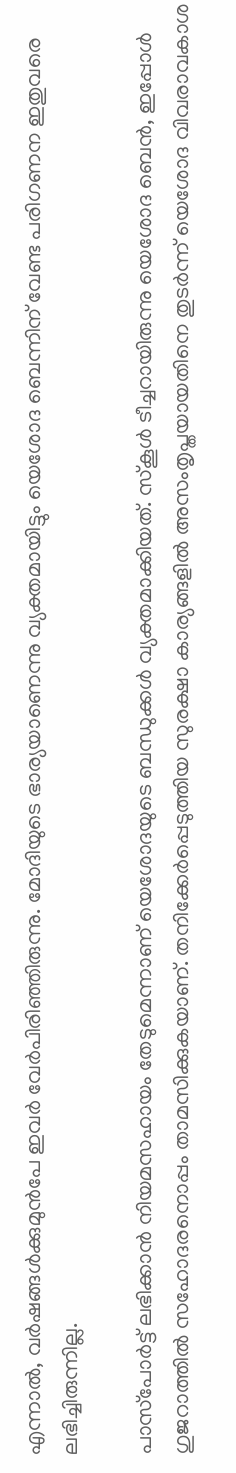എന്നാല്‍, വര്‍ഷങ്ങള്‍ക്കുമുന്‍പേ ഇവര്‍ വേര്‍പിരിഞ്ഞിരുന്നു. മോദിയുടെ ഭാര്യയാണെന്നു വ്യക്തമായിട്ടും യെശോദ ബെന്നിന് വേണ്ട പരിഗണന ഇതുവരെ ലഭിച്ചിരുന്നില്ല.

പാസ്‌പോര്‍ട്ട് ലഭിക്കാന്‍ നിയമസഹായം തേടുമെന്നാണ് യെശോദയുടെ ബന്ധുക്കള്‍ വ്യക്തമാക്കിയത്. സ്‌കൂള്‍ ടീച്ചറായിരുന്നു യെശോദ ബെന്‍, ഇപ്പോള്‍ ഗുജറാത്തില്‍ സഹോദരനൊപ്പം താമസിക്കുകയാണ്. തനിക്കേര്‍പ്പെടുത്തിയ സുരക്ഷാ കാര്യങ്ങളില്‍ അസംതൃപ്തയായതിനെ തുടര്‍ന്ന് യെശോദ വിവരാവകാശ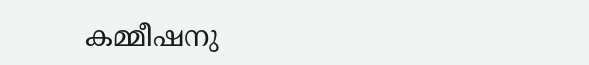കമ്മീഷനു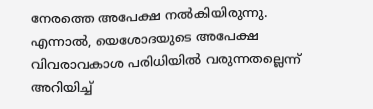നേരത്തെ അപേക്ഷ നല്‍കിയിരുന്നു. എന്നാല്‍, യെശോദയുടെ അപേക്ഷ വിവരാവകാശ പരിധിയില്‍ വരുന്നതല്ലെന്ന് അറിയിച്ച്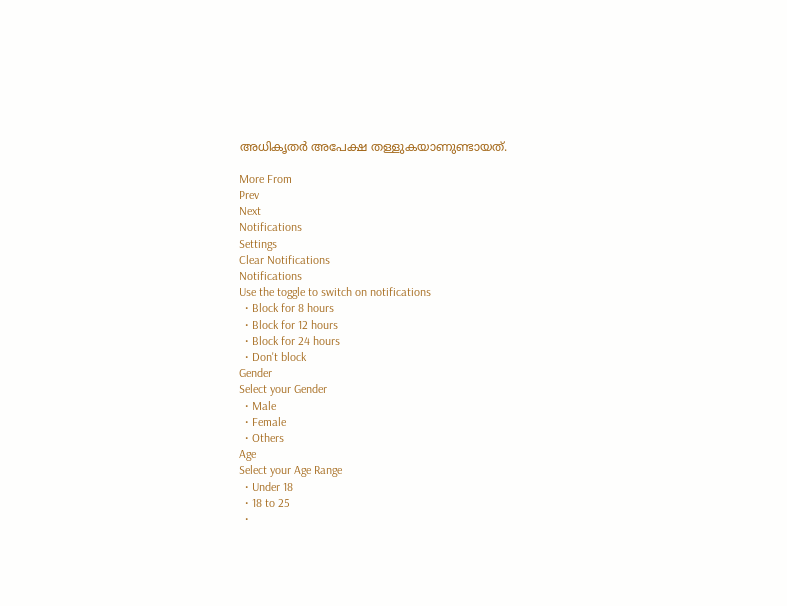അധികൃതര്‍ അപേക്ഷ തള്ളുകയാണുണ്ടായത്.

More From
Prev
Next
Notifications
Settings
Clear Notifications
Notifications
Use the toggle to switch on notifications
  • Block for 8 hours
  • Block for 12 hours
  • Block for 24 hours
  • Don't block
Gender
Select your Gender
  • Male
  • Female
  • Others
Age
Select your Age Range
  • Under 18
  • 18 to 25
  •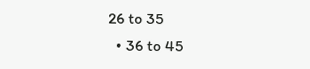26 to 35
  • 36 to 45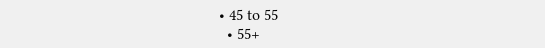• 45 to 55
  • 55+